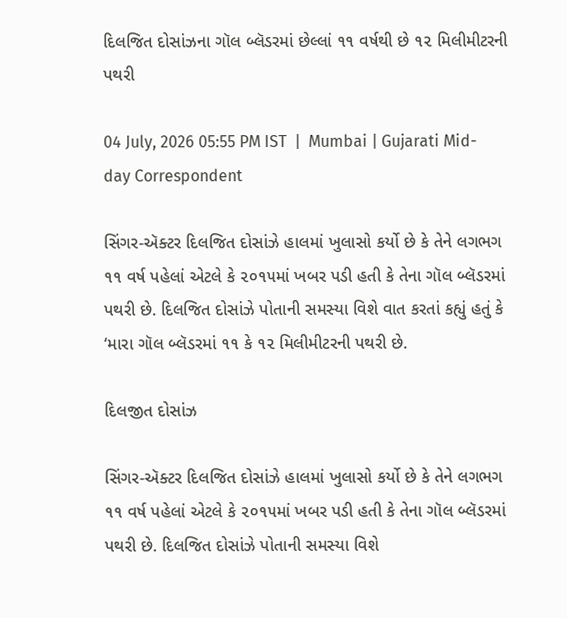દિલજિત દોસાંઝના ગૉલ બ્લૅડરમાં છેલ્લાં ૧૧ વર્ષથી છે ૧૨ મિલીમીટરની પથરી

04 July, 2026 05:55 PM IST  |  Mumbai | Gujarati Mid-day Correspondent

સિંગર-ઍક્ટર દિલજિત દોસાંઝે હાલમાં ખુલાસો કર્યો છે કે તેને લગભગ ૧૧ વર્ષ પહેલાં એટલે કે ૨૦૧૫માં ખબર પડી હતી કે તેના ગૉલ બ્લૅડરમાં પથરી છે. દિલજિત દોસાંઝે પોતાની સમસ્યા વિશે વાત કરતાં કહ્યું હતું કે ‘મારા ગૉલ બ્લૅડરમાં ૧૧ કે ૧૨ મિલીમીટરની પથરી છે.

દિલજીત દોસાંઝ

સિંગર-ઍક્ટર દિલજિત દોસાંઝે હાલમાં ખુલાસો કર્યો છે કે તેને લગભગ ૧૧ વર્ષ પહેલાં એટલે કે ૨૦૧૫માં ખબર પડી હતી કે તેના ગૉલ બ્લૅડરમાં પથરી છે. દિલજિત દોસાંઝે પોતાની સમસ્યા વિશે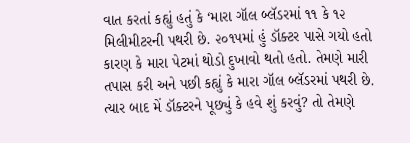વાત કરતાં કહ્યું હતું કે ‘મારા ગૉલ બ્લૅડરમાં ૧૧ કે ૧૨ મિલીમીટરની પથરી છે. ૨૦૧૫માં હું ડૉક્ટર પાસે ગયો હતો કારણ કે મારા પેટમાં થોડો દુખાવો થતો હતો. તેમણે મારી તપાસ કરી અને પછી કહ્યું કે મારા ગૉલ બ્લૅડરમાં પથરી છે. ત્યાર બાદ મેં ડૉક્ટરને પૂછ્યું કે હવે શું કરવું? તો તેમણે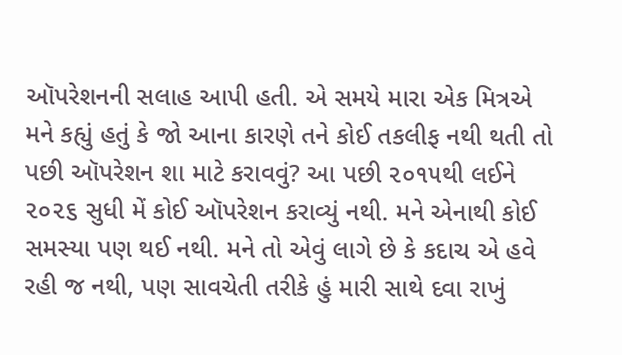ઑપરેશનની સલાહ આપી હતી. એ સમયે મારા એક મિત્રએ મને કહ્યું હતું કે જો આના કારણે તને કોઈ તકલીફ નથી થતી તો પછી ઑપરેશન શા માટે કરાવવું? આ પછી ૨૦૧૫થી લઈને ૨૦૨૬ સુધી મેં કોઈ ઑપરેશન કરાવ્યું નથી. મને એનાથી કોઈ સમસ્યા પણ થઈ નથી. મને તો એવું લાગે છે કે કદાચ એ હવે રહી જ નથી, પણ સાવચેતી તરીકે હું મારી સાથે દવા રાખું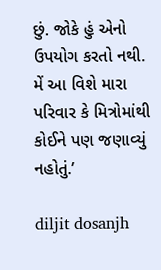છું. જોકે હું એનો ઉપયોગ કરતો નથી. મેં આ વિશે મારા પરિવાર કે મિત્રોમાંથી કોઈને પણ જણાવ્યું નહોતું.’

diljit dosanjh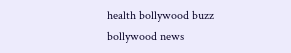health bollywood buzz bollywood news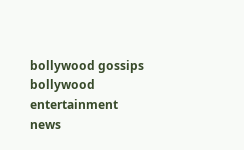bollywood gossips bollywood entertainment news